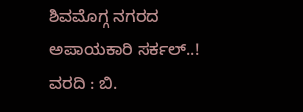ಶಿವಮೊಗ್ಗ ನಗರದ ಅಪಾಯಕಾರಿ ಸರ್ಕಲ್..!
ವರದಿ : ಬಿ.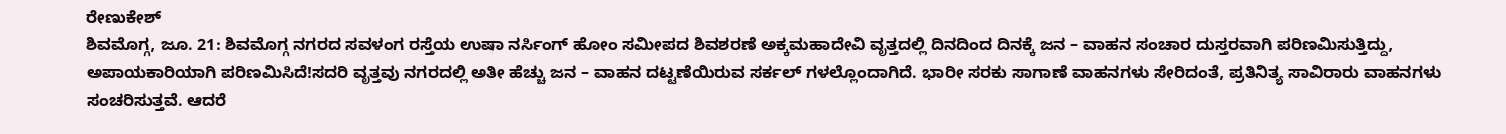ರೇಣುಕೇಶ್
ಶಿವಮೊಗ್ಗ, ಜೂ. 21: ಶಿವಮೊಗ್ಗ ನಗರದ ಸವಳಂಗ ರಸ್ತೆಯ ಉಷಾ ನರ್ಸಿಂಗ್ ಹೋಂ ಸಮೀಪದ ಶಿವಶರಣೆ ಅಕ್ಕಮಹಾದೇವಿ ವೃತ್ತದಲ್ಲಿ ದಿನದಿಂದ ದಿನಕ್ಕೆ ಜನ – ವಾಹನ ಸಂಚಾರ ದುಸ್ತರವಾಗಿ ಪರಿಣಮಿಸುತ್ತಿದ್ದು, ಅಪಾಯಕಾರಿಯಾಗಿ ಪರಿಣಮಿಸಿದೆ!ಸದರಿ ವೃತ್ತವು ನಗರದಲ್ಲಿ ಅತೀ ಹೆಚ್ಚು ಜನ – ವಾಹನ ದಟ್ಟಣೆಯಿರುವ ಸರ್ಕಲ್ ಗಳಲ್ಲೊಂದಾಗಿದೆ. ಭಾರೀ ಸರಕು ಸಾಗಾಣೆ ವಾಹನಗಳು ಸೇರಿದಂತೆ, ಪ್ರತಿನಿತ್ಯ ಸಾವಿರಾರು ವಾಹನಗಳು ಸಂಚರಿಸುತ್ತವೆ. ಆದರೆ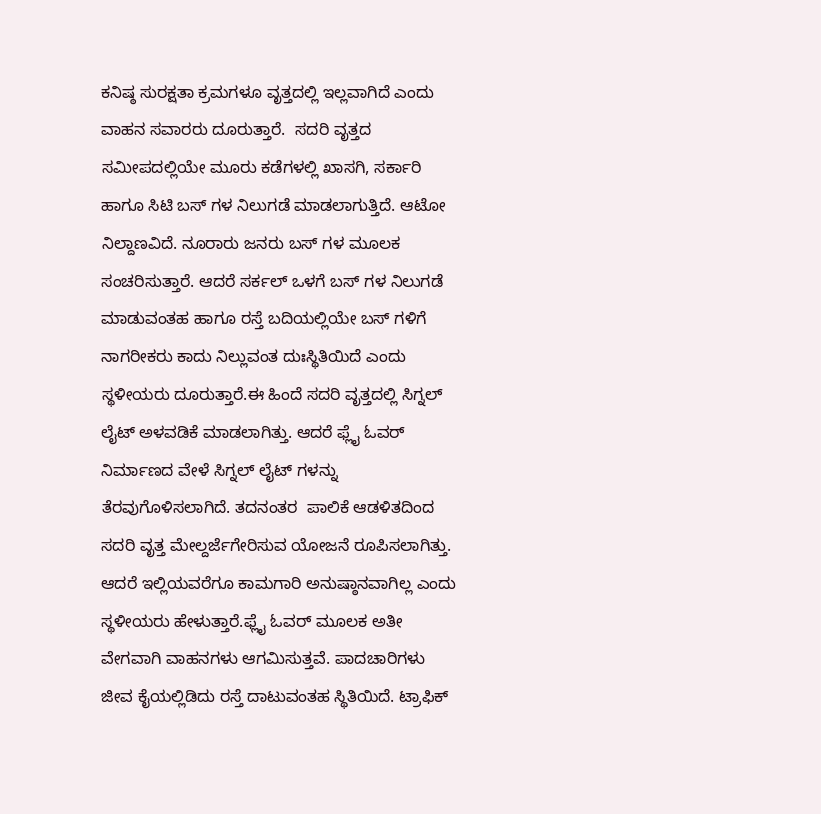ಕನಿಷ್ಠ ಸುರಕ್ಷತಾ ಕ್ರಮಗಳೂ ವೃತ್ತದಲ್ಲಿ ಇಲ್ಲವಾಗಿದೆ ಎಂದು ವಾಹನ ಸವಾರರು ದೂರುತ್ತಾರೆ.  ಸದರಿ ವೃತ್ತದ ಸಮೀಪದಲ್ಲಿಯೇ ಮೂರು ಕಡೆಗಳಲ್ಲಿ ಖಾಸಗಿ, ಸರ್ಕಾರಿ ಹಾಗೂ ಸಿಟಿ ಬಸ್ ಗಳ ನಿಲುಗಡೆ ಮಾಡಲಾಗುತ್ತಿದೆ. ಆಟೋ ನಿಲ್ದಾಣವಿದೆ. ನೂರಾರು ಜನರು ಬಸ್ ಗಳ ಮೂಲಕ ಸಂಚರಿಸುತ್ತಾರೆ. ಆದರೆ ಸರ್ಕಲ್ ಒಳಗೆ ಬಸ್ ಗಳ ನಿಲುಗಡೆ ಮಾಡುವಂತಹ ಹಾಗೂ ರಸ್ತೆ ಬದಿಯಲ್ಲಿಯೇ ಬಸ್ ಗಳಿಗೆ ನಾಗರೀಕರು ಕಾದು ನಿಲ್ಲುವಂತ ದುಃಸ್ಥಿತಿಯಿದೆ ಎಂದು ಸ್ಥಳೀಯರು ದೂರುತ್ತಾರೆ.ಈ ಹಿಂದೆ ಸದರಿ ವೃತ್ತದಲ್ಲಿ ಸಿಗ್ನಲ್ ಲೈಟ್ ಅಳವಡಿಕೆ ಮಾಡಲಾಗಿತ್ತು. ಆದರೆ ಫ್ಲೈ ಓವರ್ ನಿರ್ಮಾಣದ ವೇಳೆ ಸಿಗ್ನಲ್ ಲೈಟ್ ಗಳನ್ನು ತೆರವುಗೊಳಿಸಲಾಗಿದೆ. ತದನಂತರ  ಪಾಲಿಕೆ ಆಡಳಿತದಿಂದ ಸದರಿ ವೃತ್ತ ಮೇಲ್ದರ್ಜೆಗೇರಿಸುವ ಯೋಜನೆ ರೂಪಿಸಲಾಗಿತ್ತು. ಆದರೆ ಇಲ್ಲಿಯವರೆಗೂ ಕಾಮಗಾರಿ ಅನುಷ್ಠಾನವಾಗಿಲ್ಲ ಎಂದು ಸ್ಥಳೀಯರು ಹೇಳುತ್ತಾರೆ.ಫ್ಲೈ ಓವರ್ ಮೂಲಕ ಅತೀ ವೇಗವಾಗಿ ವಾಹನಗಳು ಆಗಮಿಸುತ್ತವೆ. ಪಾದಚಾರಿಗಳು ಜೀವ ಕೈಯಲ್ಲಿಡಿದು ರಸ್ತೆ ದಾಟುವಂತಹ ಸ್ಥಿತಿಯಿದೆ. ಟ್ರಾಫಿಕ್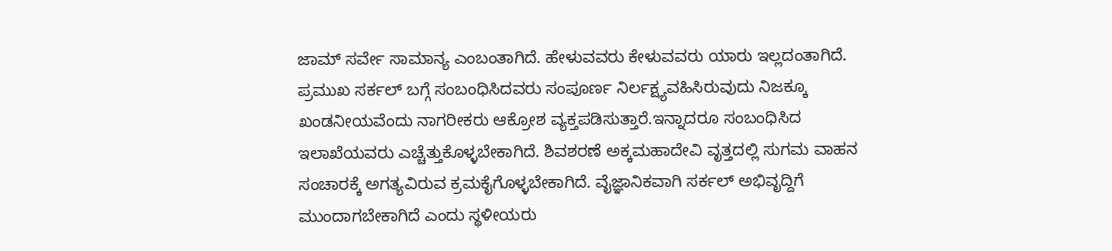ಜಾಮ್ ಸರ್ವೇ ಸಾಮಾನ್ಯ ಎಂಬಂತಾಗಿದೆ. ಹೇಳುವವರು ಕೇಳುವವರು ಯಾರು ಇಲ್ಲದಂತಾಗಿದೆ. ಪ್ರಮುಖ ಸರ್ಕಲ್ ಬಗ್ಗೆ ಸಂಬಂಧಿಸಿದವರು ಸಂಪೂರ್ಣ ನಿರ್ಲಕ್ಷ್ಯವಹಿಸಿರುವುದು ನಿಜಕ್ಕೂ ಖಂಡನೀಯವೆಂದು ನಾಗರೀಕರು ಆಕ್ರೋಶ ವ್ಯಕ್ತಪಡಿಸುತ್ತಾರೆ.ಇನ್ನಾದರೂ ಸಂಬಂಧಿಸಿದ ಇಲಾಖೆಯವರು ಎಚ್ಚೆತ್ತುಕೊಳ್ಳಬೇಕಾಗಿದೆ. ಶಿವಶರಣೆ ಅಕ್ಕಮಹಾದೇವಿ ವೃತ್ತದಲ್ಲಿ ಸುಗಮ ವಾಹನ ಸಂಚಾರಕ್ಕೆ ಅಗತ್ಯವಿರುವ ಕ್ರಮಕೈಗೊಳ್ಳಬೇಕಾಗಿದೆ. ವೈಜ್ಞಾನಿಕವಾಗಿ ಸರ್ಕಲ್ ಅಭಿವೃದ್ದಿಗೆ ಮುಂದಾಗಬೇಕಾಗಿದೆ ಎಂದು ಸ್ಥಳೀಯರು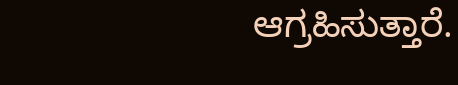ಆಗ್ರಹಿಸುತ್ತಾರೆ.